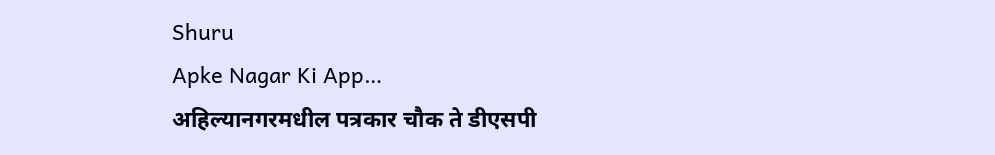Shuru
Apke Nagar Ki App…
अहिल्यानगरमधील पत्रकार चौक ते डीएसपी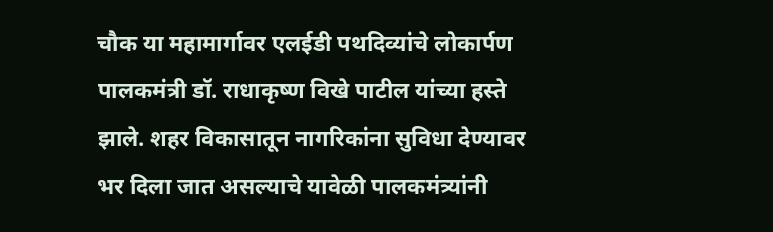चौक या महामार्गावर एलईडी पथदिव्यांचे लोकार्पण पालकमंत्री डॉ. राधाकृष्ण विखे पाटील यांच्या हस्ते झाले. शहर विकासातून नागरिकांना सुविधा देण्यावर भर दिला जात असल्याचे यावेळी पालकमंत्र्यांनी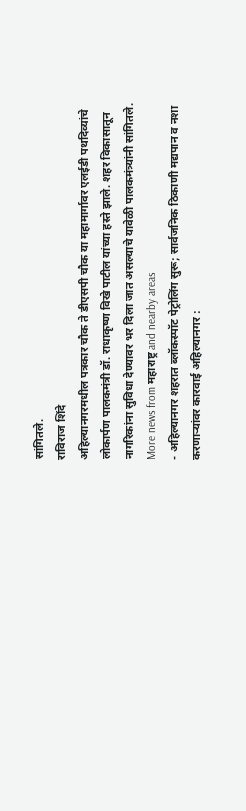सांगितले.
राविराज शिंदे
अहिल्यानगरमधील पत्रकार चौक ते डीएसपी चौक या महामार्गावर एलईडी पथदिव्यांचे लोकार्पण पालकमंत्री डॉ. राधाकृष्ण विखे पाटील यांच्या हस्ते झाले. शहर विकासातून नागरिकांना सुविधा देण्यावर भर दिला जात असल्याचे यावेळी पालकमंत्र्यांनी सांगितले.
More news from महाराष्ट्र and nearby areas
- अहिल्यानगर शहरात ब्लॉकस्पॉट पेट्रोलिंग सुरू; सार्वजनिक ठिकाणी मद्यपान व नशा करणाऱ्यांवर कारवाई अहिल्यानगर :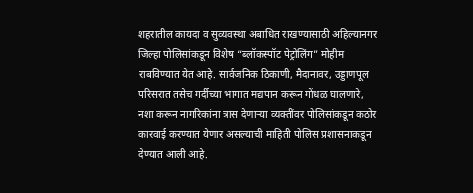शहरातील कायदा व सुव्यवस्था अबाधित राखण्यासाठी अहिल्यानगर जिल्हा पोलिसांकडून विशेष “ब्लॉकस्पॉट पेट्रोलिंग” मोहीम राबविण्यात येत आहे. सार्वजनिक ठिकाणी, मैदानावर, उड्डाणपूल परिसरात तसेच गर्दीच्या भागात मद्यपान करून गोंधळ घालणारे, नशा करून नागरिकांना त्रास देणाऱ्या व्यक्तींवर पोलिसांकडून कठोर कारवाई करण्यात येणार असल्याची माहिती पोलिस प्रशासनाकडून देण्यात आली आहे.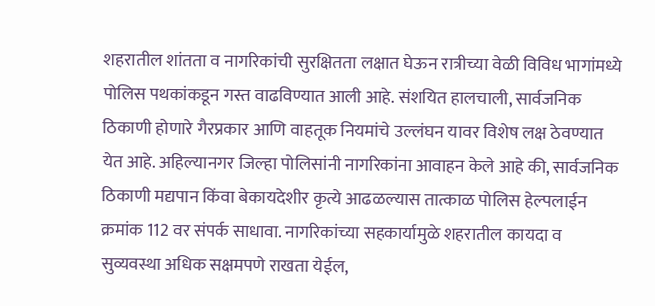शहरातील शांतता व नागरिकांची सुरक्षितता लक्षात घेऊन रात्रीच्या वेळी विविध भागांमध्ये पोलिस पथकांकडून गस्त वाढविण्यात आली आहे. संशयित हालचाली, सार्वजनिक ठिकाणी होणारे गैरप्रकार आणि वाहतूक नियमांचे उल्लंघन यावर विशेष लक्ष ठेवण्यात येत आहे. अहिल्यानगर जिल्हा पोलिसांनी नागरिकांना आवाहन केले आहे की, सार्वजनिक ठिकाणी मद्यपान किंवा बेकायदेशीर कृत्ये आढळल्यास तात्काळ पोलिस हेल्पलाईन क्रमांक 112 वर संपर्क साधावा. नागरिकांच्या सहकार्यामुळे शहरातील कायदा व सुव्यवस्था अधिक सक्षमपणे राखता येईल,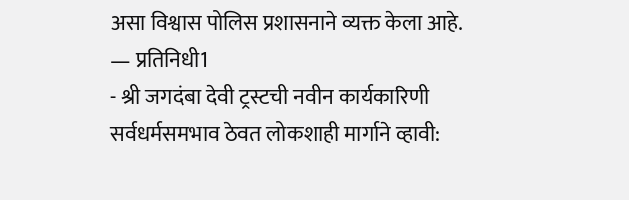असा विश्वास पोलिस प्रशासनाने व्यक्त केला आहे. — प्रतिनिधी1
- श्री जगदंबा देवी ट्रस्टची नवीन कार्यकारिणी सर्वधर्मसमभाव ठेवत लोकशाही मार्गाने व्हावी: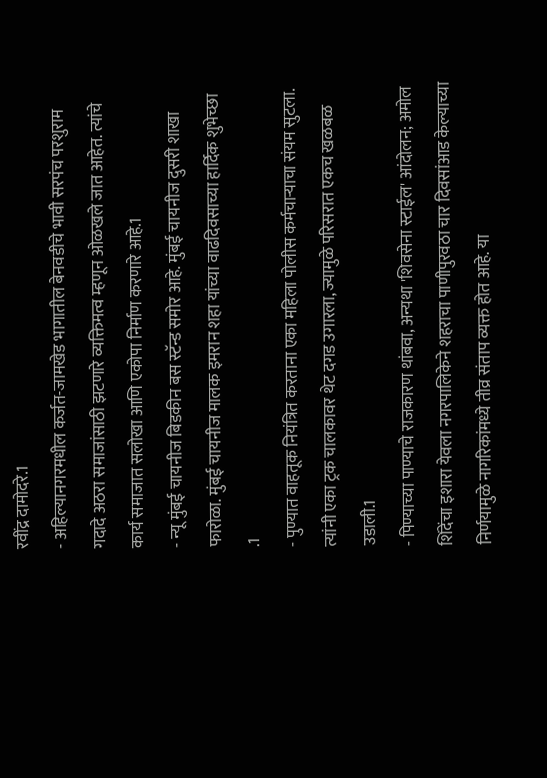रवींद्र दामोदरे.1
- अहिल्यानगरमधील कर्जत-जामखेड भागातील बेनवडीचे भावी सरपंच परशुराम गदादे अठरा समाजांसाठी झटणारे व्यक्तिमत्व म्हणून ओळखले जात आहेत. त्यांचे कार्य समाजात सलोखा आणि एकोपा निर्माण करणारे आहे.1
- न्यू मुंबई चायनीज बिडकीन बस स्टॅन्ड समोर आहे. मुंबई चायनीज दुसरी शाखा फारोळा. मुंबई चायनीज मालक इमरान शहा यांच्या वाढदिवसाच्या हार्दिक शुभेच्छा .1
- पुण्यात वाहतूक नियंत्रित करताना एका महिला पोलीस कर्मचाऱ्याचा संयम सुटला. त्यांनी एका ट्रक चालकावर थेट दगड उगारला, ज्यामुळे परिसरात एकच खळबळ उडाली.1
- पिण्याच्या पाण्याचे राजकारण थांबवा, अन्यथा 'शिवसेना स्टाईल' आंदोलन; अमोल शिंदेंचा इशारा येवला नगरपालिकेने शहराचा पाणीपुरवठा चार दिवसांआड केल्याच्या निर्णयामुळे नागरिकांमध्ये तीव्र संताप व्यक्त होत आहे. या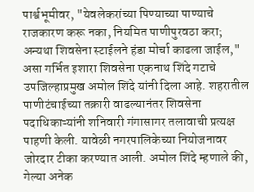पार्श्वभूमीवर, "येवलेकरांच्या पिण्याच्या पाण्याचे राजकारण करू नका, नियमित पाणीपुरवठा करा; अन्यथा शिवसेना स्टाईलने हंडा मोर्चा काढला जाईल," असा गर्भित इशारा शिवसेना एकनाथ शिंदे गटाचे उपजिल्हाप्रमुख अमोल शिंदे यांनी दिला आहे. शहरातील पाणीटंचाईच्या तक्रारी वाढल्यानंतर शिवसेना पदाधिकाऱ्यांनी शनिवारी गंगासागर तलावाची प्रत्यक्ष पाहणी केली. यावेळी नगरपालिकेच्या नियोजनावर जोरदार टीका करण्यात आली. अमोल शिंदे म्हणाले की, गेल्या अनेक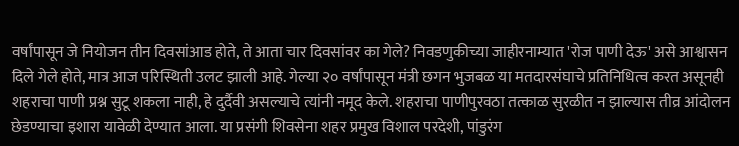वर्षांपासून जे नियोजन तीन दिवसांआड होते, ते आता चार दिवसांवर का गेले? निवडणुकीच्या जाहीरनाम्यात 'रोज पाणी देऊ' असे आश्वासन दिले गेले होते, मात्र आज परिस्थिती उलट झाली आहे. गेल्या २० वर्षांपासून मंत्री छगन भुजबळ या मतदारसंघाचे प्रतिनिधित्व करत असूनही शहराचा पाणी प्रश्न सुटू शकला नाही, हे दुर्दैवी असल्याचे त्यांनी नमूद केले. शहराचा पाणीपुरवठा तत्काळ सुरळीत न झाल्यास तीव्र आंदोलन छेडण्याचा इशारा यावेळी देण्यात आला. या प्रसंगी शिवसेना शहर प्रमुख विशाल परदेशी, पांडुरंग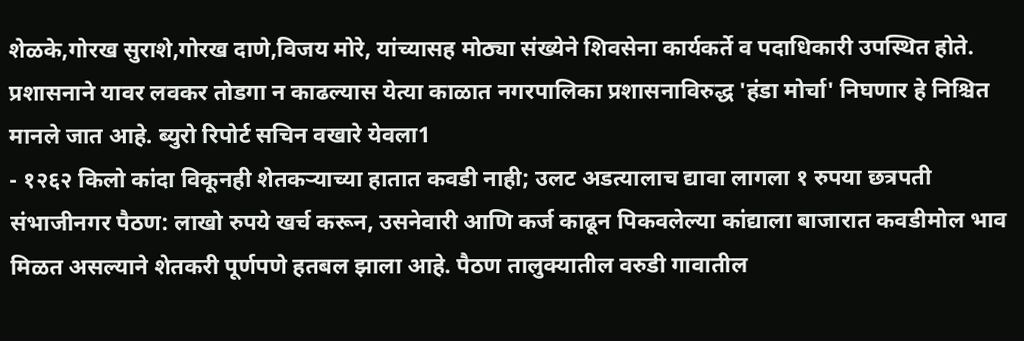शेळके,गोरख सुराशे,गोरख दाणे,विजय मोरे, यांच्यासह मोठ्या संख्येने शिवसेना कार्यकर्ते व पदाधिकारी उपस्थित होते. प्रशासनाने यावर लवकर तोडगा न काढल्यास येत्या काळात नगरपालिका प्रशासनाविरुद्ध 'हंडा मोर्चा' निघणार हे निश्चित मानले जात आहे. ब्युरो रिपोर्ट सचिन वखारे येवला1
- १२६२ किलो कांदा विकूनही शेतकऱ्याच्या हातात कवडी नाही; उलट अडत्यालाच द्यावा लागला १ रुपया छत्रपती संभाजीनगर पैठण: लाखो रुपये खर्च करून, उसनेवारी आणि कर्ज काढून पिकवलेल्या कांद्याला बाजारात कवडीमोल भाव मिळत असल्याने शेतकरी पूर्णपणे हतबल झाला आहे. पैठण तालुक्यातील वरुडी गावातील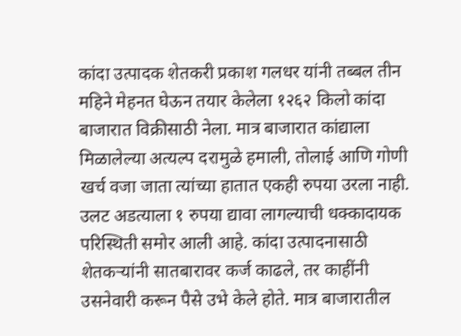कांदा उत्पादक शेतकरी प्रकाश गलधर यांनी तब्बल तीन महिने मेहनत घेऊन तयार केलेला १२६२ किलो कांदा बाजारात विक्रीसाठी नेला. मात्र बाजारात कांद्याला मिळालेल्या अत्यल्प दरामुळे हमाली, तोलाई आणि गोणी खर्च वजा जाता त्यांच्या हातात एकही रुपया उरला नाही. उलट अडत्याला १ रुपया द्यावा लागल्याची धक्कादायक परिस्थिती समोर आली आहे. कांदा उत्पादनासाठी शेतकऱ्यांनी सातबारावर कर्ज काढले, तर काहींनी उसनेवारी करून पैसे उभे केले होते. मात्र बाजारातील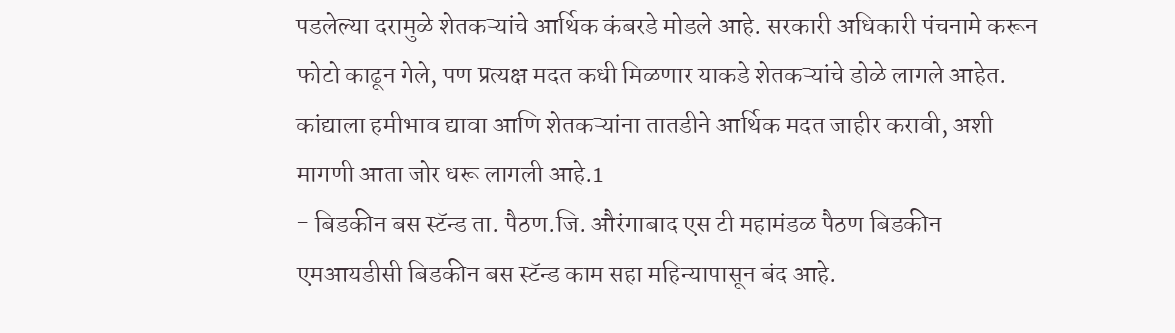पडलेल्या दरामुळे शेतकऱ्यांचे आर्थिक कंबरडे मोडले आहे. सरकारी अधिकारी पंचनामे करून फोटो काढून गेले, पण प्रत्यक्ष मदत कधी मिळणार याकडे शेतकऱ्यांचे डोळे लागले आहेत. कांद्याला हमीभाव द्यावा आणि शेतकऱ्यांना तातडीने आर्थिक मदत जाहीर करावी, अशी मागणी आता जोर धरू लागली आहे.1
- बिडकीन बस स्टॅन्ड ता. पैठण.जि. औरंगाबाद एस टी महामंडळ पैठण बिडकीन एमआयडीसी बिडकीन बस स्टॅन्ड काम सहा महिन्यापासून बंद आहे.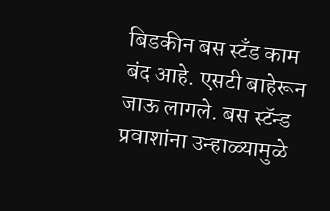बिडकीन बस स्टँड काम बंद आहे. एसटी बाहेरून जाऊ लागले. बस स्टॅन्ड प्रवाशांना उन्हाळ्यामुळे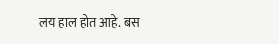लय हाल होत आहे. बस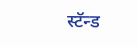स्टॅन्ड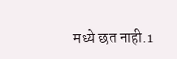मध्ये छत नाही.1